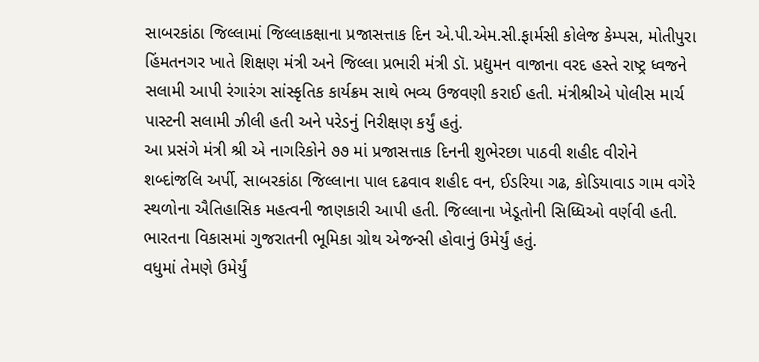સાબરકાંઠા જિલ્લામાં જિલ્લાકક્ષાના પ્રજાસત્તાક દિન એ.પી.એમ.સી.ફાર્મસી કોલેજ કેમ્પસ, મોતીપુરા હિંમતનગર ખાતે શિક્ષણ મંત્રી અને જિલ્લા પ્રભારી મંત્રી ડૉ. પ્રદ્યુમન વાજાના વરદ હસ્તે રાષ્ટ્ર ધ્વજને સલામી આપી રંગારંગ સાંસ્કૃતિક કાર્યક્રમ સાથે ભવ્ય ઉજવણી કરાઈ હતી. મંત્રીશ્રીએ પોલીસ માર્ચ પાસ્ટની સલામી ઝીલી હતી અને પરેડનું નિરીક્ષણ કર્યું હતું.
આ પ્રસંગે મંત્રી શ્રી એ નાગરિકોને ૭૭ માં પ્રજાસત્તાક દિનની શુભેરછા પાઠવી શહીદ વીરોને શબ્દાંજલિ અર્પી, સાબરકાંઠા જિલ્લાના પાલ દઢવાવ શહીદ વન, ઈડરિયા ગઢ, કોડિયાવાડ ગામ વગેરે સ્થળોના ઐતિહાસિક મહત્વની જાણકારી આપી હતી. જિલ્લાના ખેડૂતોની સિધ્ધિઓ વર્ણવી હતી. ભારતના વિકાસમાં ગુજરાતની ભૂમિકા ગ્રોથ એજન્સી હોવાનું ઉમેર્યું હતું.
વધુમાં તેમણે ઉમેર્યું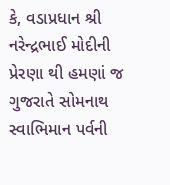કે, વડાપ્રધાન શ્રી નરેન્દ્રભાઈ મોદીની પ્રેરણા થી હમણાં જ ગુજરાતે સોમનાથ સ્વાભિમાન પર્વની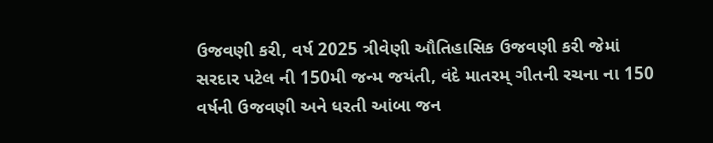ઉજવણી કરી, વર્ષ 2025 ત્રીવેણી ઔતિહાસિક ઉજવણી કરી જેમાં સરદાર પટેલ ની 150મી જન્મ જયંતી, વંદે માતરમ્ ગીતની રચના ના 150 વર્ષની ઉજવણી અને ધરતી આંબા જન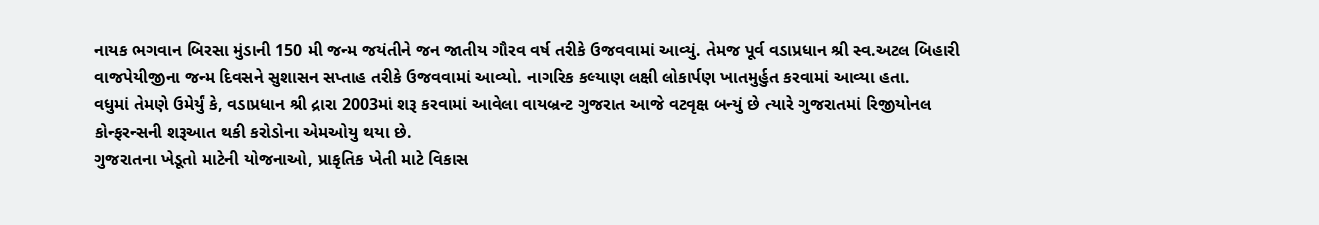નાયક ભગવાન બિરસા મુંડાની 150 મી જન્મ જયંતીને જન જાતીય ગૌરવ વર્ષ તરીકે ઉજવવામાં આવ્યું. તેમજ પૂર્વ વડાપ્રધાન શ્રી સ્વ.અટલ બિહારી વાજપેયીજીના જન્મ દિવસને સુશાસન સપ્તાહ તરીકે ઉજવવામાં આવ્યો. નાગરિક કલ્યાણ લક્ષી લોકાર્પણ ખાતમુર્હુત કરવામાં આવ્યા હતા.
વધુમાં તેમણે ઉમેર્યું કે, વડાપ્રધાન શ્રી દ્રારા 2003માં શરૂ કરવામાં આવેલા વાયબ્રન્ટ ગુજરાત આજે વટવૃક્ષ બન્યું છે ત્યારે ગુજરાતમાં રિજીયોનલ કોન્ફરન્સની શરૂઆત થકી કરોડોના એમઓયુ થયા છે.
ગુજરાતના ખેડૂતો માટેની યોજનાઓ, પ્રાકૃતિક ખેતી માટે વિકાસ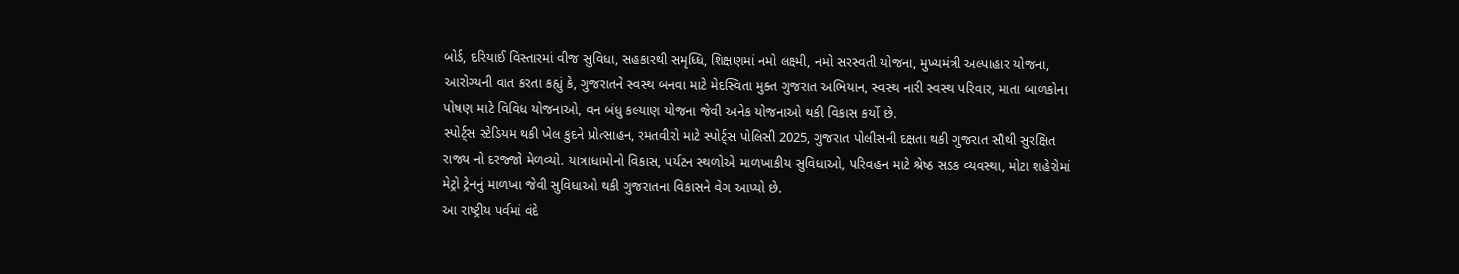બોર્ડ, દરિયાઈ વિસ્તારમાં વીજ સુવિધા, સહકારથી સમૃધ્ધિ, શિક્ષણમાં નમો લક્ષ્મી, નમો સરસ્વતી યોજના, મુખ્યમંત્રી અલ્પાહાર યોજના, આરોગ્યની વાત કરતા કહ્યું કે, ગુજરાતને સ્વસ્થ બનવા માટે મેદસ્વિતા મુક્ત ગુજરાત અભિયાન, સ્વસ્થ નારી સ્વસ્થ પરિવાર, માતા બાળકોના પોષણ માટે વિવિધ યોજનાઓ, વન બંધુ કલ્યાણ યોજના જેવી અનેક યોજનાઓ થકી વિકાસ કર્યો છે.
સ્પોર્ટ્સ સ્ટેડિયમ થકી ખેલ કુદને પ્રોત્સાહન, રમતવીરો માટે સ્પોર્ટ્સ પોલિસી 2025, ગુજરાત પોલીસની દક્ષતા થકી ગુજરાત સૌથી સુરક્ષિત રાજ્ય નો દરજ્જો મેળવ્યો. યાત્રાધામોનો વિકાસ, પર્યટન સ્થળોએ માળખાકીય સુવિધાઓ, પરિવહન માટે શ્રેષ્ઠ સડક વ્યવસ્થા, મોટા શહેરોમાં મેટ્રો ટ્રેનનું માળખા જેવી સુવિધાઓ થકી ગુજરાતના વિકાસને વેગ આપ્યો છે.
આ રાષ્ટ્રીય પર્વમાં વંદે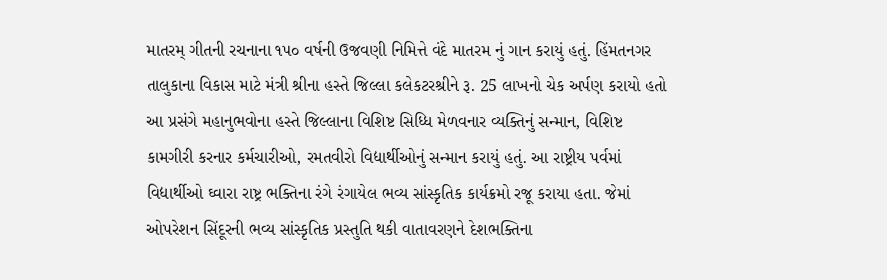માતરમ્ ગીતની રચનાના ૧૫૦ વર્ષની ઉજવણી નિમિત્તે વંદે માતરમ નું ગાન કરાયું હતું. હિંમતનગર તાલુકાના વિકાસ માટે મંત્રી શ્રીના હસ્તે જિલ્લા કલેકટરશ્રીને રૂ. 25 લાખનો ચેક અર્પણ કરાયો હતો
આ પ્રસંગે મહાનુભવોના હસ્તે જિલ્લાના વિશિષ્ટ સિધ્ધિ મેળવનાર વ્યક્તિનું સન્માન, વિશિષ્ટ કામગીરી કરનાર કર્મચારીઓ, રમતવીરો વિદ્યાર્થીઓનું સન્માન કરાયું હતું. આ રાષ્ટ્રીય પર્વમાં વિદ્યાર્થીઓ ઘ્વારા રાષ્ટ્ર ભક્તિના રંગે રંગાયેલ ભવ્ય સાંસ્કૃતિક કાર્યક્રમો રજૂ કરાયા હતા. જેમાં ઓપરેશન સિંદૂરની ભવ્ય સાંસ્કૃતિક પ્રસ્તુતિ થકી વાતાવરણને દેશભક્તિના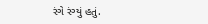રંગે રંગ્યું હતું.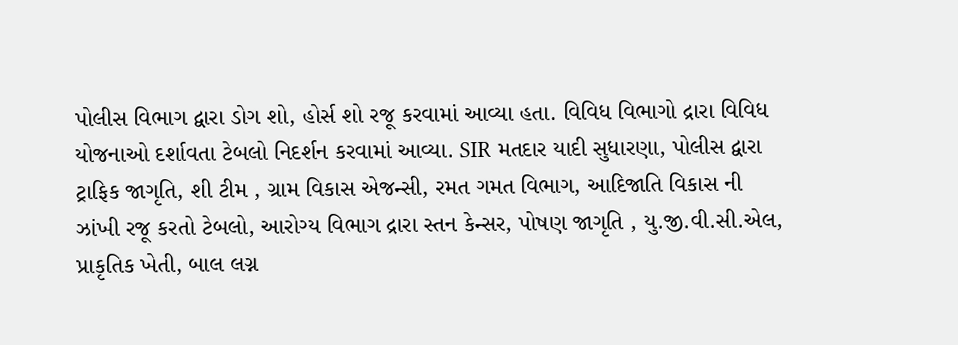પોલીસ વિભાગ દ્વારા ડોગ શો, હોર્સ શો રજૂ કરવામાં આવ્યા હતા. વિવિધ વિભાગો દ્રારા વિવિધ યોજનાઓ દર્શાવતા ટેબલો નિદર્શન કરવામાં આવ્યા. SIR મતદાર યાદી સુધારણા, પોલીસ દ્વારા ટ્રાફિક જાગૃતિ, શી ટીમ , ગ્રામ વિકાસ એજન્સી, રમત ગમત વિભાગ, આદિજાતિ વિકાસ ની ઝાંખી રજૂ કરતો ટેબલો, આરોગ્ય વિભાગ દ્રારા સ્તન કેન્સર, પોષણ જાગૃતિ , યુ.જી.વી.સી.એલ, પ્રાકૃતિક ખેતી, બાલ લગ્ન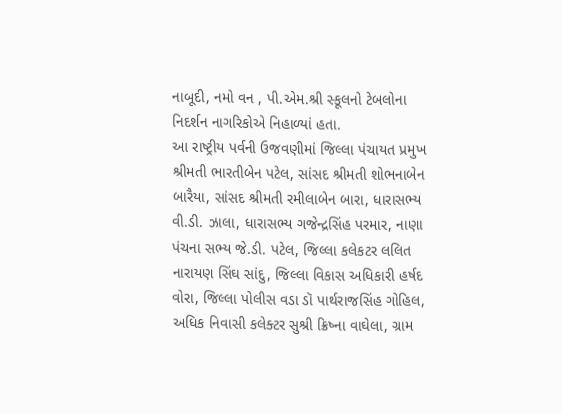નાબૂદી, નમો વન , પી.એમ.શ્રી સ્કૂલનો ટેબલોના નિદર્શન નાગરિકોએ નિહાળ્યાં હતા.
આ રાષ્ટ્રીય પર્વની ઉજવણીમાં જિલ્લા પંચાયત પ્રમુખ શ્રીમતી ભારતીબેન પટેલ, સાંસદ શ્રીમતી શોભનાબેન બારૈયા, સાંસદ શ્રીમતી રમીલાબેન બારા, ધારાસભ્ય વી.ડી. ઝાલા, ધારાસભ્ય ગજેન્દ્રસિંહ પરમાર, નાણા પંચના સભ્ય જે.ડી. પટેલ, જિલ્લા કલેકટર લલિત નારાયણ સિંઘ સાંદુ, જિલ્લા વિકાસ અધિકારી હર્ષદ વોરા, જિલ્લા પોલીસ વડા ડૉ પાર્થરાજસિંહ ગોહિલ, અધિક નિવાસી કલેક્ટર સુશ્રી ક્રિષ્ના વાઘેલા, ગ્રામ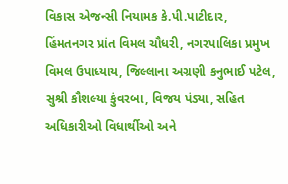વિકાસ એજન્સી નિયામક કે.પી.પાટીદાર, હિંમતનગર પ્રાંત વિમલ ચૌધરી, નગરપાલિકા પ્રમુખ વિમલ ઉપાધ્યાય, જિલ્લાના અગ્રણી કનુભાઈ પટેલ, સુશ્રી કૌશલ્યા કુંવરબા, વિજય પંડ્યા, સહિત અધિકારીઓ વિધાર્થીઓ અને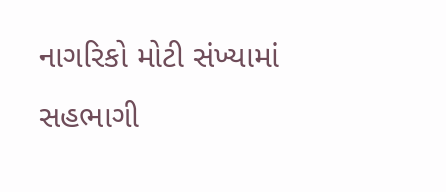નાગરિકો મોટી સંખ્યામાં સહભાગી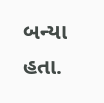બન્યા હતા.